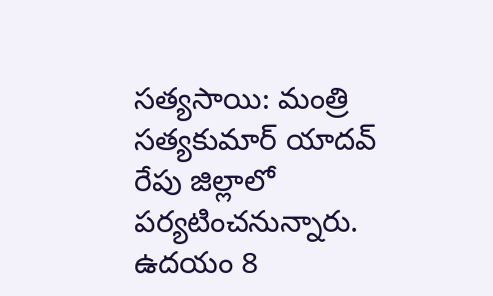సత్యసాయి: మంత్రి సత్యకుమార్ యాదవ్ రేపు జిల్లాలో పర్యటించనున్నారు. ఉదయం 8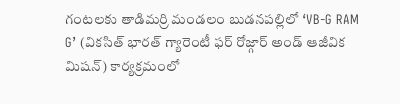గంటలకు తాడిమర్రి మండలం బుడనపల్లిలో ‘VB-G RAM G’ (వికసిత్ భారత్ గ్యారెంటీ ఫర్ రోజ్గార్ అండ్ ఆజీవిక మిషన్) కార్యక్రమంలో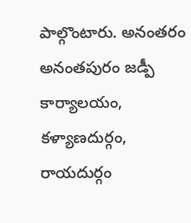పాల్గొంటారు. అనంతరం అనంతపురం జడ్పీ కార్యాలయం, కళ్యాణదుర్గం, రాయదుర్గం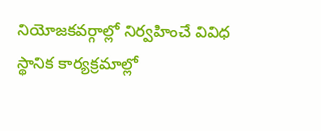నియోజకవర్గాల్లో నిర్వహించే వివిధ స్థానిక కార్యక్రమాల్లో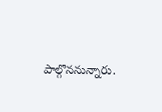పాల్గొననున్నారు.